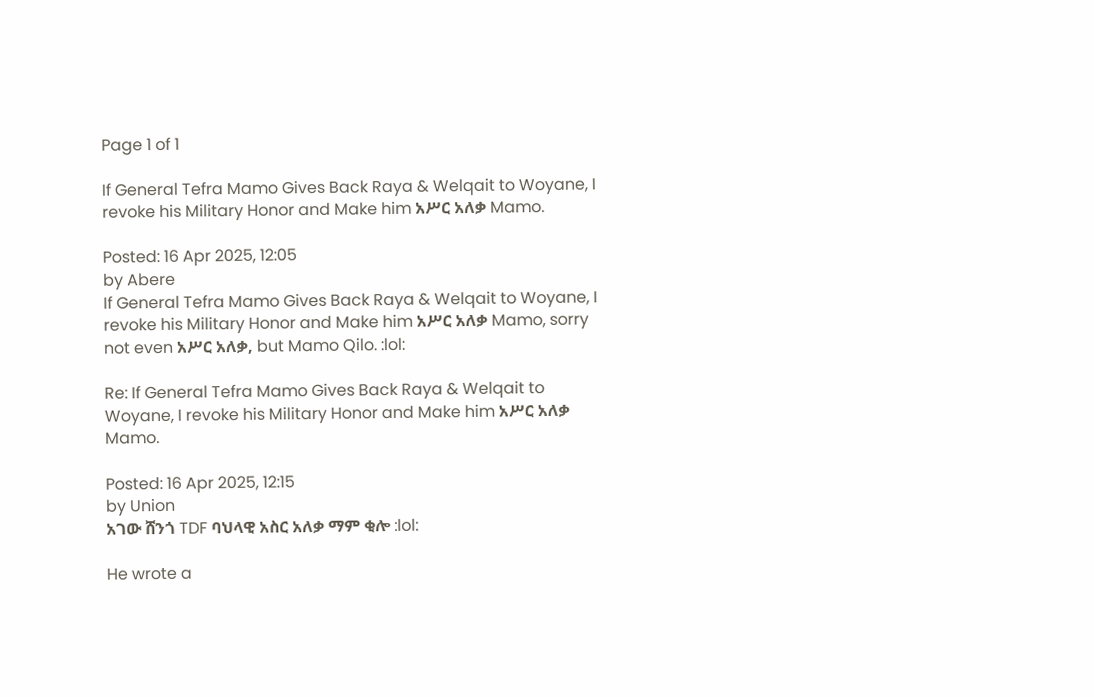Page 1 of 1

If General Tefra Mamo Gives Back Raya & Welqait to Woyane, I revoke his Military Honor and Make him አሥር አለቃ Mamo.

Posted: 16 Apr 2025, 12:05
by Abere
If General Tefra Mamo Gives Back Raya & Welqait to Woyane, I revoke his Military Honor and Make him አሥር አለቃ Mamo, sorry not even አሥር አለቃ, but Mamo Qilo. :lol:

Re: If General Tefra Mamo Gives Back Raya & Welqait to Woyane, I revoke his Military Honor and Make him አሥር አለቃ Mamo.

Posted: 16 Apr 2025, 12:15
by Union
አገው ሸንጎ TDF ባህላዊ አስር አለቃ ማም ቂሎ :lol:

He wrote a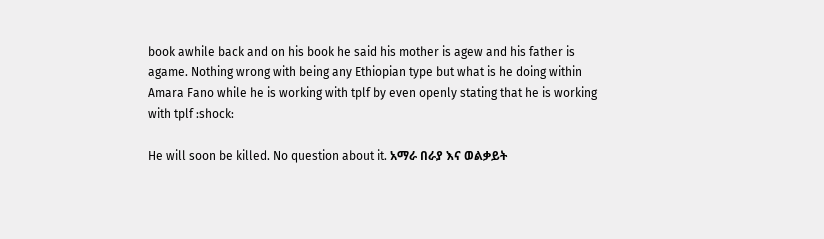book awhile back and on his book he said his mother is agew and his father is agame. Nothing wrong with being any Ethiopian type but what is he doing within Amara Fano while he is working with tplf by even openly stating that he is working with tplf :shock:

He will soon be killed. No question about it. አማራ በራያ እና ወልቃይት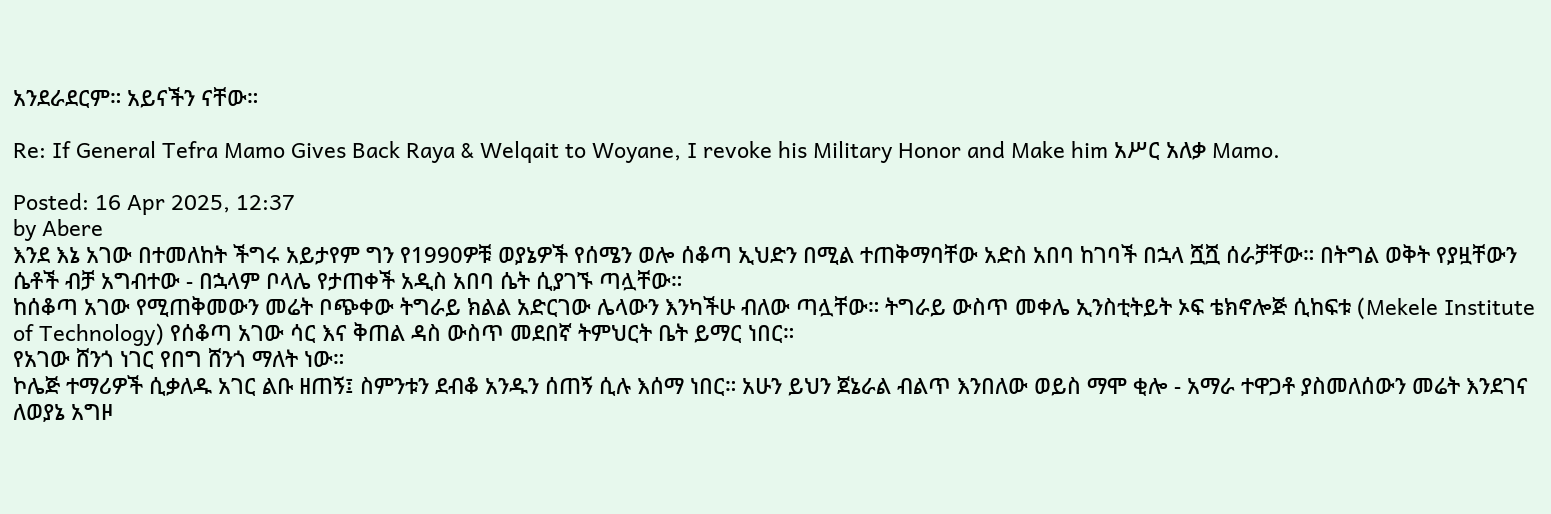አንደራደርም። አይናችን ናቸው።

Re: If General Tefra Mamo Gives Back Raya & Welqait to Woyane, I revoke his Military Honor and Make him አሥር አለቃ Mamo.

Posted: 16 Apr 2025, 12:37
by Abere
እንደ እኔ አገው በተመለከት ችግሩ አይታየም ግን የ1990ዎቹ ወያኔዎች የሰሜን ወሎ ሰቆጣ ኢህድን በሚል ተጠቅማባቸው አድስ አበባ ከገባች በኋላ ሿሿ ሰራቻቸው። በትግል ወቅት የያዟቸውን ሴቶች ብቻ አግብተው - በኋላም ቦላሌ የታጠቀች አዲስ አበባ ሴት ሲያገኙ ጣሏቸው።
ከሰቆጣ አገው የሚጠቅመውን መሬት ቦጭቀው ትግራይ ክልል አድርገው ሌላውን እንካችሁ ብለው ጣሏቸው። ትግራይ ውስጥ መቀሌ ኢንስቲትይት ኦፍ ቴክኖሎጅ ሲከፍቱ (Mekele Institute of Technology) የሰቆጣ አገው ሳር እና ቅጠል ዳስ ውስጥ መደበኛ ትምህርት ቤት ይማር ነበር።
የአገው ሸንጎ ነገር የበግ ሸንጎ ማለት ነው።
ኮሌጅ ተማሪዎች ሲቃለዱ አገር ልቡ ዘጠኝ፤ ስምንቱን ደብቆ አንዱን ሰጠኝ ሲሉ እሰማ ነበር። አሁን ይህን ጀኔራል ብልጥ እንበለው ወይስ ማሞ ቂሎ - አማራ ተዋጋቶ ያስመለሰውን መሬት እንደገና ለወያኔ አግዞ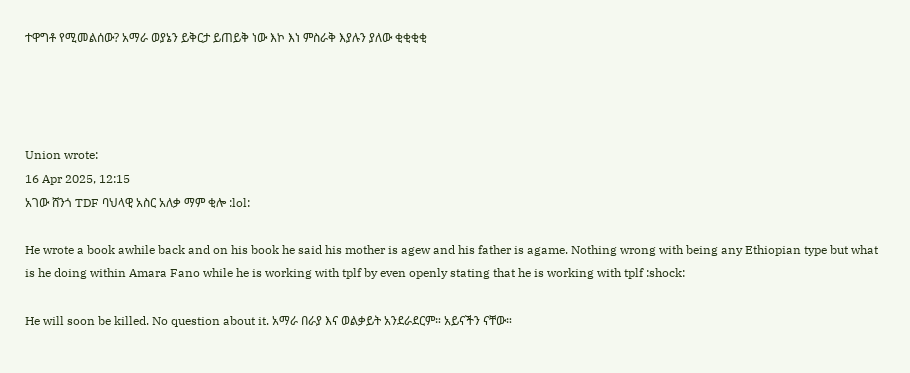ተዋግቶ የሚመልሰው? አማራ ወያኔን ይቅርታ ይጠይቅ ነው እኮ እነ ምስራቅ እያሉን ያለው ቂቂቂቂ




Union wrote:
16 Apr 2025, 12:15
አገው ሸንጎ TDF ባህላዊ አስር አለቃ ማም ቂሎ :lol:

He wrote a book awhile back and on his book he said his mother is agew and his father is agame. Nothing wrong with being any Ethiopian type but what is he doing within Amara Fano while he is working with tplf by even openly stating that he is working with tplf :shock:

He will soon be killed. No question about it. አማራ በራያ እና ወልቃይት አንደራደርም። አይናችን ናቸው።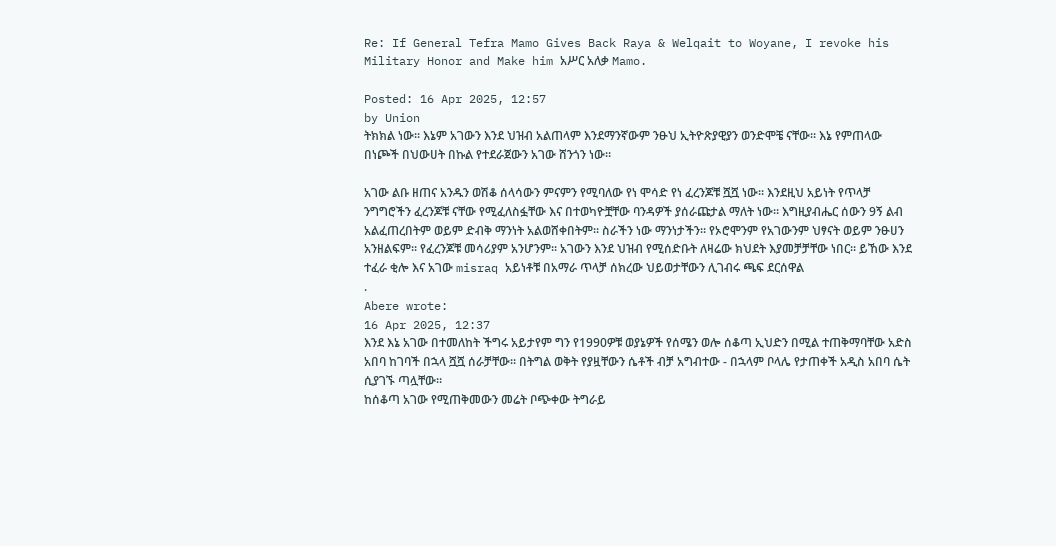Re: If General Tefra Mamo Gives Back Raya & Welqait to Woyane, I revoke his Military Honor and Make him አሥር አለቃ Mamo.

Posted: 16 Apr 2025, 12:57
by Union
ትክክል ነው። እኔም አገውን እንደ ህዝብ አልጠላም እንደማንኛውም ንፁህ ኢትዮጽያዊያን ወንድሞቼ ናቸው። እኔ የምጠላው በነጮች በህውሀት በኩል የተደራጀውን አገው ሸንጎን ነው።

አገው ልቡ ዘጠና አንዱን ወሽቆ ሰላሳውን ምናምን የሚባለው የነ ሞሳድ የነ ፈረንጆቹ ሿሿ ነው። እንደዚህ አይነት የጥላቻ ንግግሮችን ፈረንጆቹ ናቸው የሚፈለስፏቸው እና በተወካዮቿቸው ባንዳዎች ያሰራጩታል ማለት ነው። እግዚያብሔር ሰውን 9ኝ ልብ አልፈጠረበትም ወይም ድብቅ ማንነት አልወሸቀበትም። ስራችን ነው ማንነታችን። የኦሮሞንም የአገውንም ህፃናት ወይም ንፁሀን አንዘልፍም። የፈረንጆቹ መሳሪያም አንሆንም። አገውን እንደ ህዝብ የሚሰድቡት ለዛሬው ክህደት እያመቻቻቸው ነበር። ይኸው እንደ ተፈራ ቂሎ እና አገው misraq አይነቶቹ በአማራ ጥላቻ ሰክረው ህይወታቸውን ሊገብሩ ጫፍ ደርሰዋል
.
Abere wrote:
16 Apr 2025, 12:37
እንደ እኔ አገው በተመለከት ችግሩ አይታየም ግን የ1990ዎቹ ወያኔዎች የሰሜን ወሎ ሰቆጣ ኢህድን በሚል ተጠቅማባቸው አድስ አበባ ከገባች በኋላ ሿሿ ሰራቻቸው። በትግል ወቅት የያዟቸውን ሴቶች ብቻ አግብተው - በኋላም ቦላሌ የታጠቀች አዲስ አበባ ሴት ሲያገኙ ጣሏቸው።
ከሰቆጣ አገው የሚጠቅመውን መሬት ቦጭቀው ትግራይ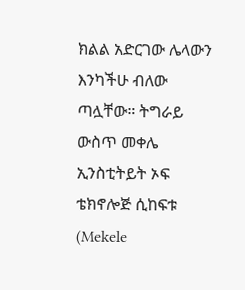ክልል አድርገው ሌላውን እንካችሁ ብለው ጣሏቸው። ትግራይ ውስጥ መቀሌ ኢንስቲትይት ኦፍ ቴክኖሎጅ ሲከፍቱ (Mekele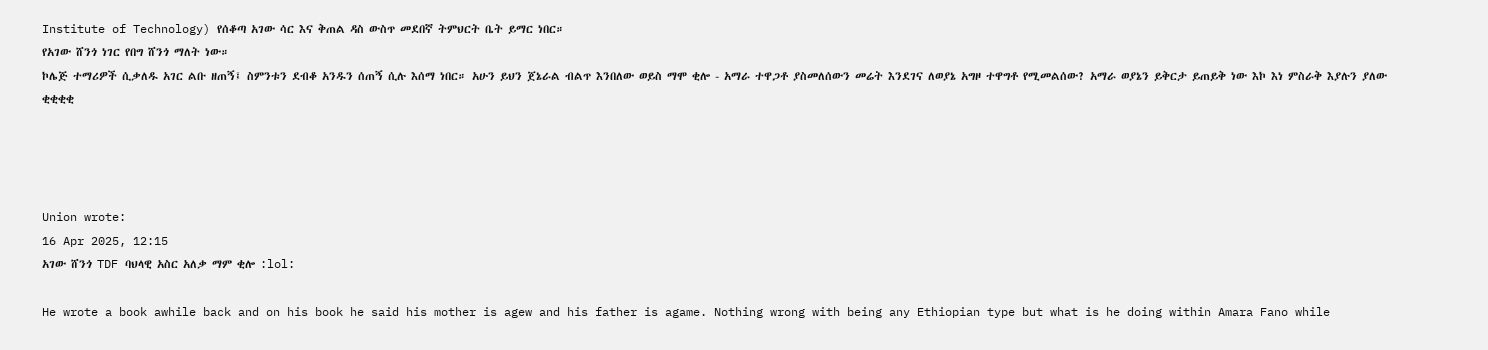Institute of Technology) የሰቆጣ አገው ሳር እና ቅጠል ዳስ ውስጥ መደበኛ ትምህርት ቤት ይማር ነበር።
የአገው ሸንጎ ነገር የበግ ሸንጎ ማለት ነው።
ኮሌጅ ተማሪዎች ሲቃለዱ አገር ልቡ ዘጠኝ፤ ስምንቱን ደብቆ አንዱን ሰጠኝ ሲሉ እሰማ ነበር። አሁን ይህን ጀኔራል ብልጥ እንበለው ወይስ ማሞ ቂሎ - አማራ ተዋጋቶ ያስመለሰውን መሬት እንደገና ለወያኔ አግዞ ተዋግቶ የሚመልሰው? አማራ ወያኔን ይቅርታ ይጠይቅ ነው እኮ እነ ምስራቅ እያሉን ያለው ቂቂቂቂ




Union wrote:
16 Apr 2025, 12:15
አገው ሸንጎ TDF ባህላዊ አስር አለቃ ማም ቂሎ :lol:

He wrote a book awhile back and on his book he said his mother is agew and his father is agame. Nothing wrong with being any Ethiopian type but what is he doing within Amara Fano while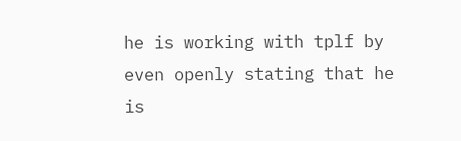he is working with tplf by even openly stating that he is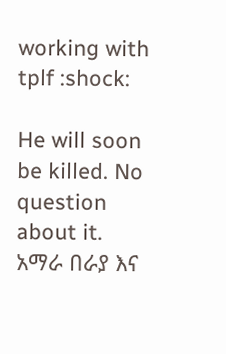working with tplf :shock:

He will soon be killed. No question about it. አማራ በራያ እና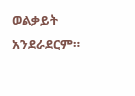ወልቃይት አንደራደርም።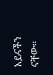አይናችን ናቸው።